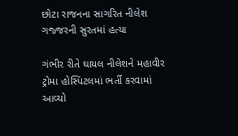છોટા રાજનના સાગરિત નીલેશ ગજ્જરની સુરતમાં હત્યા

ગંભીર રીતે ઘાયલ નીલેશને મહાવીર ટ્રોમા હોસ્પિટલમાં ભર્તી કરવામાં આવ્યો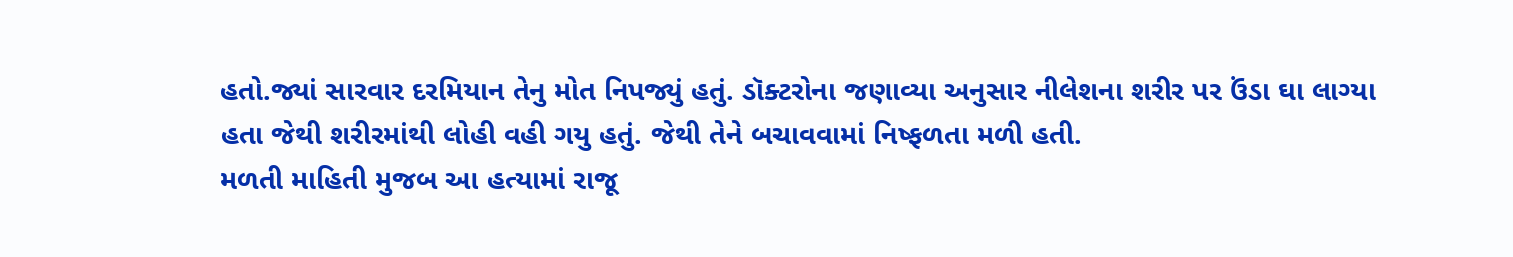હતો.જ્યાં સારવાર દરમિયાન તેનુ મોત નિપજ્યું હતું. ડૉક્ટરોના જણાવ્યા અનુસાર નીલેશના શરીર પર ઉંડા ઘા લાગ્યા હતા જેથી શરીરમાંથી લોહી વહી ગયુ હતું. જેથી તેને બચાવવામાં નિષ્ફળતા મળી હતી.
મળતી માહિતી મુજબ આ હત્યામાં રાજૂ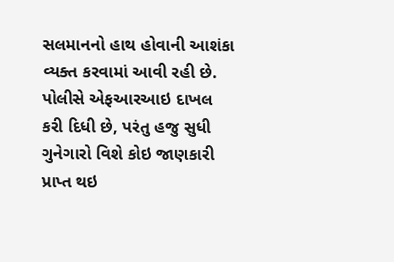સલમાનનો હાથ હોવાની આશંકા વ્યક્ત કરવામાં આવી રહી છે. પોલીસે એફઆરઆઇ દાખલ કરી દિધી છે, પરંતુ હજુ સુધી ગુનેગારો વિશે કોઇ જાણકારી પ્રાપ્ત થઇ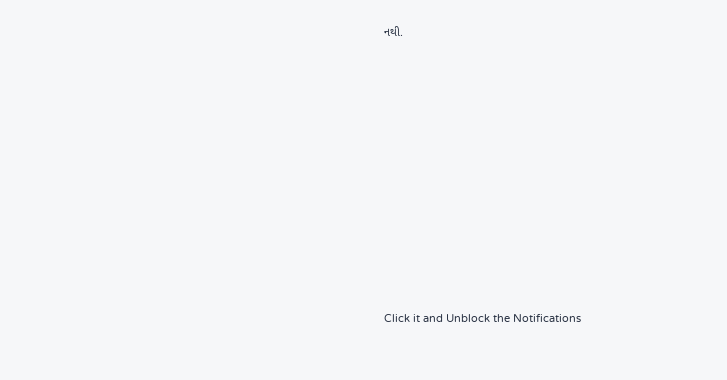નથી.












Click it and Unblock the Notifications